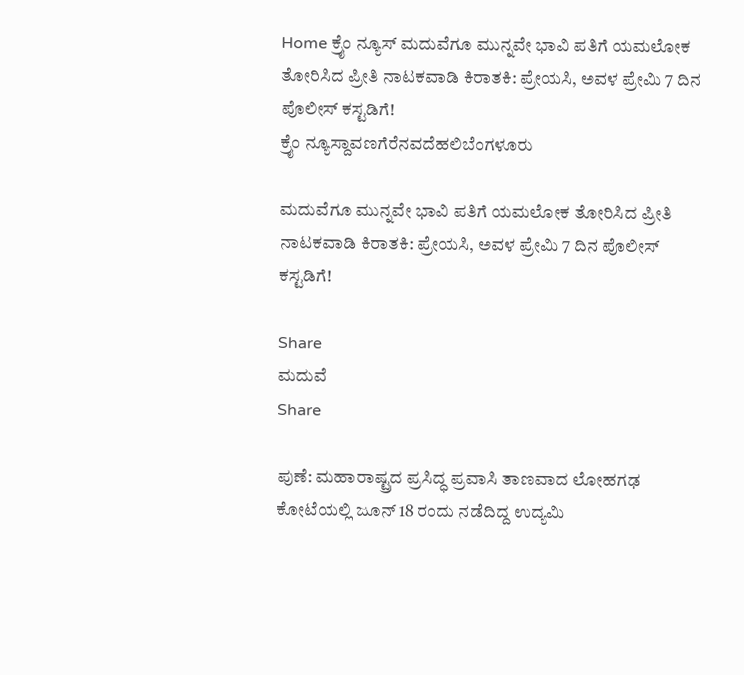Home ಕ್ರೈಂ ನ್ಯೂಸ್ ಮದುವೆಗೂ ಮುನ್ನವೇ ಭಾವಿ ಪತಿಗೆ ಯಮಲೋಕ ತೋರಿಸಿದ ಪ್ರೀತಿ ನಾಟಕವಾಡಿ ಕಿರಾತಕಿ: ಪ್ರೇಯಸಿ, ಅವಳ ಪ್ರೇಮಿ 7 ದಿನ ಪೊಲೀಸ್ ಕಸ್ಟಡಿಗೆ!
ಕ್ರೈಂ ನ್ಯೂಸ್ದಾವಣಗೆರೆನವದೆಹಲಿಬೆಂಗಳೂರು

ಮದುವೆಗೂ ಮುನ್ನವೇ ಭಾವಿ ಪತಿಗೆ ಯಮಲೋಕ ತೋರಿಸಿದ ಪ್ರೀತಿ ನಾಟಕವಾಡಿ ಕಿರಾತಕಿ: ಪ್ರೇಯಸಿ, ಅವಳ ಪ್ರೇಮಿ 7 ದಿನ ಪೊಲೀಸ್ ಕಸ್ಟಡಿಗೆ!

Share
ಮದುವೆ
Share

ಪುಣೆ: ಮಹಾರಾಷ್ಟ್ರದ ಪ್ರಸಿದ್ಧ ಪ್ರವಾಸಿ ತಾಣವಾದ ಲೋಹಗಢ ಕೋಟೆಯಲ್ಲಿ ಜೂನ್ 18 ರಂದು ನಡೆದಿದ್ದ ಉದ್ಯಮಿ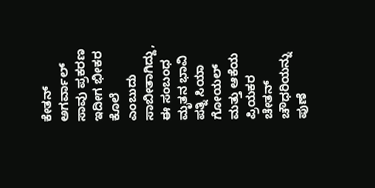ಕೇತನ್ ಅಗರ್ವಾಲ್ ಸಾವು ಪ್ರಕರಣ ಇದೀಗ ಭೀಕರ ಕೊಲೆ ಎಂಬುದು ಸಾಬೀತಾಗಿದ್ದು, ಈ ಸಂಬಂಧ ಮೃತನ ಭಾವಿ ಪತ್ನಿ ಸಿಯಾ ಗೋಯಲ್ ಮತ್ತು ಆಕೆಯ ಪ್ರಿಯಕರ ಚೇತನ್ ಚೌಧರಿಯನ್ನು ಪುಣೆ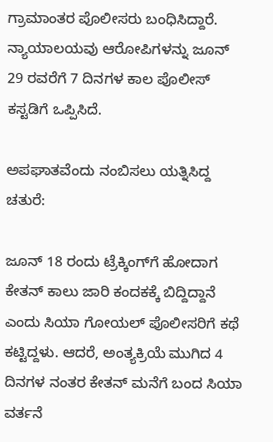ಗ್ರಾಮಾಂತರ ಪೊಲೀಸರು ಬಂಧಿಸಿದ್ದಾರೆ. ನ್ಯಾಯಾಲಯವು ಆರೋಪಿಗಳನ್ನು ಜೂನ್ 29 ರವರೆಗೆ 7 ದಿನಗಳ ಕಾಲ ಪೊಲೀಸ್ ಕಸ್ಟಡಿಗೆ ಒಪ್ಪಿಸಿದೆ.

ಅಪಘಾತವೆಂದು ನಂಬಿಸಲು ಯತ್ನಿಸಿದ್ದ ಚತುರೆ:

ಜೂನ್ 18 ರಂದು ಟ್ರೆಕ್ಕಿಂಗ್‌ಗೆ ಹೋದಾಗ ಕೇತನ್ ಕಾಲು ಜಾರಿ ಕಂದಕಕ್ಕೆ ಬಿದ್ದಿದ್ದಾನೆ ಎಂದು ಸಿಯಾ ಗೋಯಲ್ ಪೊಲೀಸರಿಗೆ ಕಥೆ ಕಟ್ಟಿದ್ದಳು. ಆದರೆ, ಅಂತ್ಯಕ್ರಿಯೆ ಮುಗಿದ 4 ದಿನಗಳ ನಂತರ ಕೇತನ್ ಮನೆಗೆ ಬಂದ ಸಿಯಾ ವರ್ತನೆ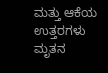ಮತ್ತು ಆಕೆಯ ಉತ್ತರಗಳು ಮೃತನ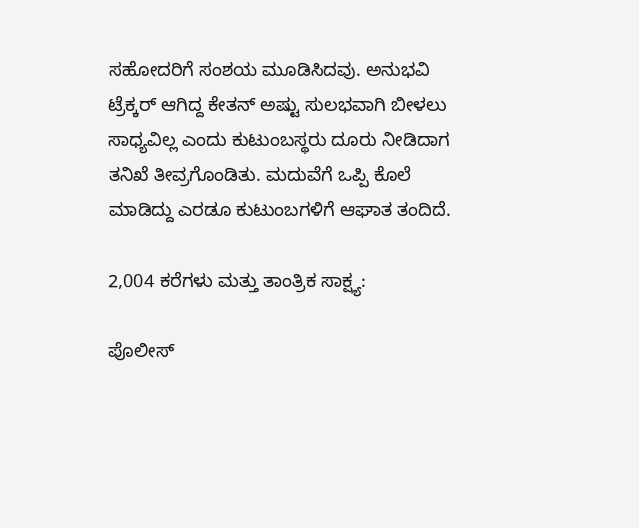ಸಹೋದರಿಗೆ ಸಂಶಯ ಮೂಡಿಸಿದವು. ಅನುಭವಿ ಟ್ರೆಕ್ಕರ್ ಆಗಿದ್ದ ಕೇತನ್ ಅಷ್ಟು ಸುಲಭವಾಗಿ ಬೀಳಲು ಸಾಧ್ಯವಿಲ್ಲ ಎಂದು ಕುಟುಂಬಸ್ಥರು ದೂರು ನೀಡಿದಾಗ ತನಿಖೆ ತೀವ್ರಗೊಂಡಿತು. ಮದುವೆಗೆ ಒಪ್ಪಿ ಕೊಲೆ ಮಾಡಿದ್ದು ಎರಡೂ ಕುಟುಂಬಗಳಿಗೆ ಆಘಾತ ತಂದಿದೆ.

2,004 ಕರೆಗಳು ಮತ್ತು ತಾಂತ್ರಿಕ ಸಾಕ್ಷ್ಯ:

ಪೊಲೀಸ್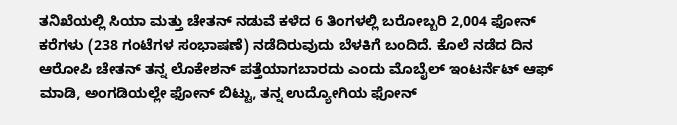ತನಿಖೆಯಲ್ಲಿ ಸಿಯಾ ಮತ್ತು ಚೇತನ್ ನಡುವೆ ಕಳೆದ 6 ತಿಂಗಳಲ್ಲಿ ಬರೋಬ್ಬರಿ 2,004 ಫೋನ್ ಕರೆಗಳು (238 ಗಂಟೆಗಳ ಸಂಭಾಷಣೆ) ನಡೆದಿರುವುದು ಬೆಳಕಿಗೆ ಬಂದಿದೆ. ಕೊಲೆ ನಡೆದ ದಿನ ಆರೋಪಿ ಚೇತನ್ ತನ್ನ ಲೊಕೇಶನ್ ಪತ್ತೆಯಾಗಬಾರದು ಎಂದು ಮೊಬೈಲ್ ಇಂಟರ್ನೆಟ್ ಆಫ್ ಮಾಡಿ, ಅಂಗಡಿಯಲ್ಲೇ ಫೋನ್ ಬಿಟ್ಟು, ತನ್ನ ಉದ್ಯೋಗಿಯ ಫೋನ್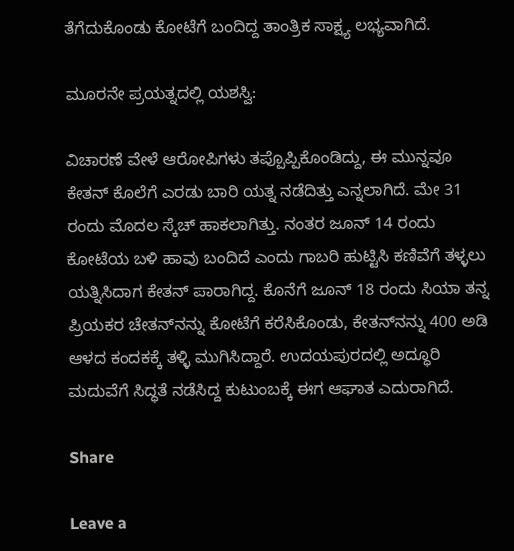ತೆಗೆದುಕೊಂಡು ಕೋಟೆಗೆ ಬಂದಿದ್ದ ತಾಂತ್ರಿಕ ಸಾಕ್ಷ್ಯ ಲಭ್ಯವಾಗಿದೆ.

ಮೂರನೇ ಪ್ರಯತ್ನದಲ್ಲಿ ಯಶಸ್ವಿ:

ವಿಚಾರಣೆ ವೇಳೆ ಆರೋಪಿಗಳು ತಪ್ಪೊಪ್ಪಿಕೊಂಡಿದ್ದು, ಈ ಮುನ್ನವೂ ಕೇತನ್ ಕೊಲೆಗೆ ಎರಡು ಬಾರಿ ಯತ್ನ ನಡೆದಿತ್ತು ಎನ್ನಲಾಗಿದೆ. ಮೇ 31 ರಂದು ಮೊದಲ ಸ್ಕೆಚ್ ಹಾಕಲಾಗಿತ್ತು. ನಂತರ ಜೂನ್ 14 ರಂದು ಕೋಟೆಯ ಬಳಿ ಹಾವು ಬಂದಿದೆ ಎಂದು ಗಾಬರಿ ಹುಟ್ಟಿಸಿ ಕಣಿವೆಗೆ ತಳ್ಳಲು ಯತ್ನಿಸಿದಾಗ ಕೇತನ್ ಪಾರಾಗಿದ್ದ. ಕೊನೆಗೆ ಜೂನ್ 18 ರಂದು ಸಿಯಾ ತನ್ನ ಪ್ರಿಯಕರ ಚೇತನ್‌ನನ್ನು ಕೋಟೆಗೆ ಕರೆಸಿಕೊಂಡು, ಕೇತನ್‌ನನ್ನು 400 ಅಡಿ ಆಳದ ಕಂದಕಕ್ಕೆ ತಳ್ಳಿ ಮುಗಿಸಿದ್ದಾರೆ. ಉದಯಪುರದಲ್ಲಿ ಅದ್ಧೂರಿ ಮದುವೆಗೆ ಸಿದ್ಧತೆ ನಡೆಸಿದ್ದ ಕುಟುಂಬಕ್ಕೆ ಈಗ ಆಘಾತ ಎದುರಾಗಿದೆ.

Share

Leave a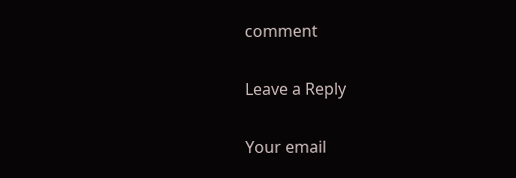comment

Leave a Reply

Your email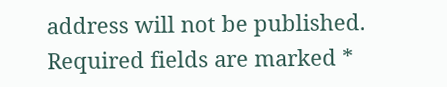address will not be published. Required fields are marked *